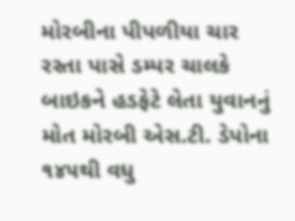મોરબીના પીપળીયા ચાર રસ્તા પાસે ડમ્પર ચાલકે બાઇકને હડફેટે લેતા યુવાનનું મોત મોરબી એસ.ટી. ડેપોના ૧૪૫થી વધુ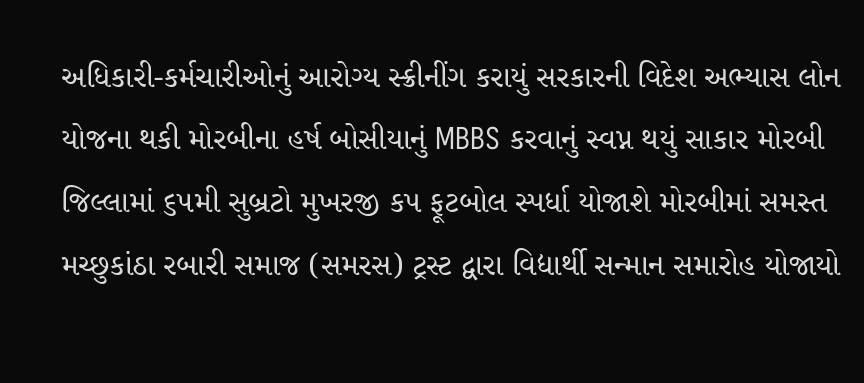અધિકારી-કર્મચારીઓનું આરોગ્ય સ્ક્રીનીંગ કરાયું સરકારની વિદેશ અભ્યાસ લોન યોજના થકી મોરબીના હર્ષ બોસીયાનું MBBS કરવાનું સ્વપ્ન થયું સાકાર મોરબી જિલ્લામાં ૬૫મી સુબ્રટો મુખરજી કપ ફૂટબોલ સ્પર્ધા યોજાશે મોરબીમાં સમસ્ત મચ્છુકાંઠા રબારી સમાજ (સમરસ) ટ્રસ્ટ દ્વારા વિદ્યાર્થી સન્માન સમારોહ યોજાયો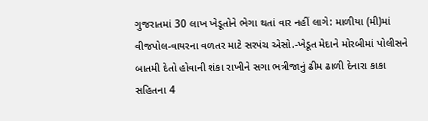ગુજરાતમાં 30 લાખ ખેડૂતોને ભેગા થતાં વાર નહીં લાગે: માળીયા (મી)માં વીજપોલ-વાયરના વળતર માટે સરપંચ એસો.-ખેડૂત મેદાને મોરબીમાં પોલીસને બાતમી દેતો હોવાની શંકા રાખીને સગા ભત્રીજાનું ઢીમ ઢાળી દેનારા કાકા સહિતના 4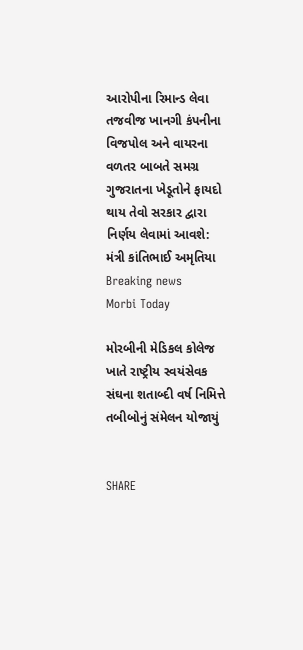આરોપીના રિમાન્ડ લેવા તજવીજ ખાનગી કંપનીના વિજપોલ અને વાયરના વળતર બાબતે સમગ્ર ગુજરાતના ખેડૂતોને ફાયદો થાય તેવો સરકાર દ્વારા નિર્ણય લેવામાં આવશે: મંત્રી કાંતિભાઈ અમૃતિયા
Breaking news
Morbi Today

મોરબીની મેડિકલ કોલેજ ખાતે રાષ્ટ્રીય સ્વયંસેવક સંઘના શતાબ્દી વર્ષ નિમિત્તે તબીબોનું સંમેલન યોજાયું


SHARE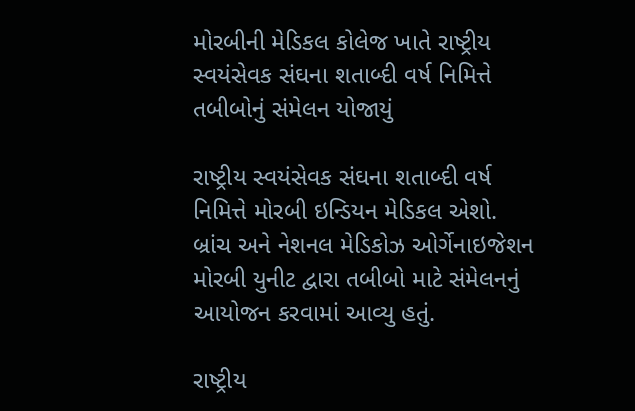મોરબીની મેડિકલ કોલેજ ખાતે રાષ્ટ્રીય સ્વયંસેવક સંઘના શતાબ્દી વર્ષ નિમિત્તે તબીબોનું સંમેલન યોજાયું

રાષ્ટ્રીય સ્વયંસેવક સંઘના શતાબ્દી વર્ષ નિમિત્તે મોરબી ઇન્ડિયન મેડિકલ એશો. બ્રાંચ અને નેશનલ મેડિકોઝ ઓર્ગેનાઇજેશન મોરબી યુનીટ દ્વારા તબીબો માટે સંમેલનનું આયોજન કરવામાં આવ્યુ હતું.

રાષ્ટ્રીય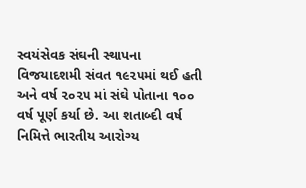સ્વયંસેવક સંઘની સ્થાપના વિજયાદશમી સંવત ૧૯૨૫માં થઈ હતી અને વર્ષ ૨૦૨૫ માં સંઘે પોતાના ૧૦૦ વર્ષ પૂર્ણ કર્યા છે. આ શતાબ્દી વર્ષ નિમિત્તે ભારતીય આરોગ્ય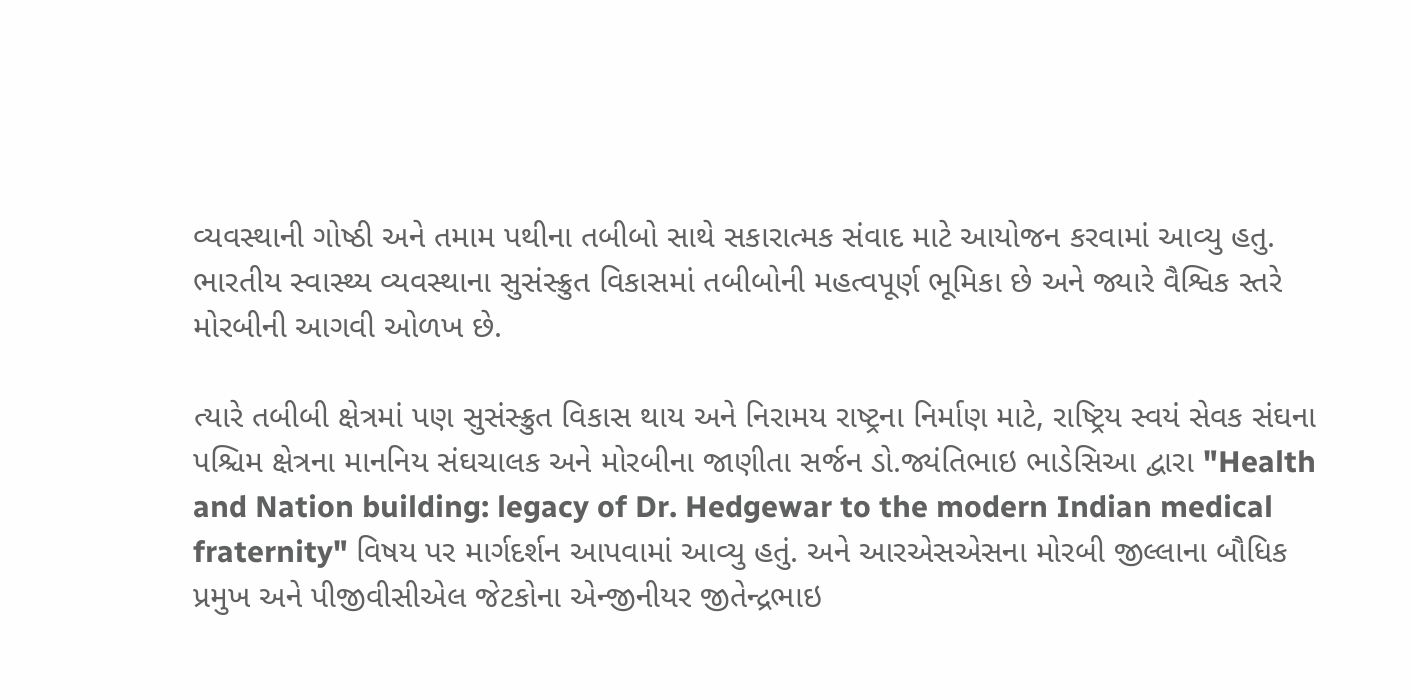વ્યવસ્થાની ગોષ્ઠી અને તમામ પથીના તબીબો સાથે સકારાત્મક સંવાદ માટે આયોજન કરવામાં આવ્યુ હતુ. ભારતીય સ્વાસ્થ્ય વ્યવસ્થાના સુસંસ્ક્રુત વિકાસમાં તબીબોની મહત્વપૂર્ણ ભૂમિકા છે અને જ્યારે વૈશ્વિક સ્તરે મોરબીની આગવી ઓળખ છે.

ત્યારે તબીબી ક્ષેત્રમાં પણ સુસંસ્ક્રુત વિકાસ થાય અને નિરામય રાષ્ટ્રના નિર્માણ માટે, રાષ્ટ્રિય સ્વયં સેવક સંઘના પશ્ચિમ ક્ષેત્રના માનનિય સંઘચાલક અને મોરબીના જાણીતા સર્જન ડો.જ્યંતિભાઇ ભાડેસિઆ દ્વારા "Health and Nation building: legacy of Dr. Hedgewar to the modern Indian medical fraternity" વિષય પર માર્ગદર્શન આપવામાં આવ્યુ હતું. અને આરએસએસના મોરબી જીલ્લાના બૌધિક પ્રમુખ અને પીજીવીસીએલ જેટકોના એન્જીનીયર જીતેન્દ્રભાઇ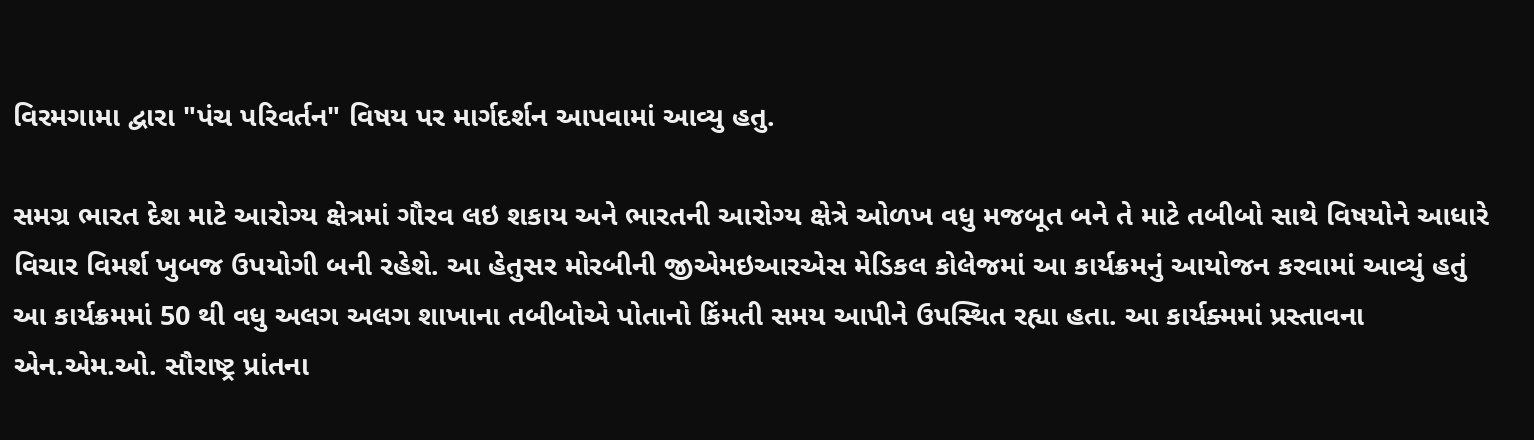વિરમગામા દ્વારા "પંચ પરિવર્તન" વિષય પર માર્ગદર્શન આપવામાં આવ્યુ હતુ.

સમગ્ર ભારત દેશ માટે આરોગ્ય ક્ષેત્રમાં ગૌરવ લઇ શકાય અને ભારતની આરોગ્ય ક્ષેત્રે ઓળખ વધુ મજબૂત બને તે માટે તબીબો સાથે વિષયોને આધારે વિચાર વિમર્શ ખુબજ ઉપયોગી બની રહેશે. આ હેતુસર મોરબીની જીએમઇઆરએસ મેડિકલ કોલેજમાં આ કાર્યક્રમનું આયોજન કરવામાં આવ્યું હતું આ કાર્યક્રમમાં 50 થી વધુ અલગ અલગ શાખાના તબીબોએ પોતાનો કિંમતી સમય આપીને ઉપસ્થિત રહ્યા હતા. આ કાર્યક્મમાં પ્રસ્તાવના એન.એમ.ઓ. સૌરાષ્ટ્ર પ્રાંતના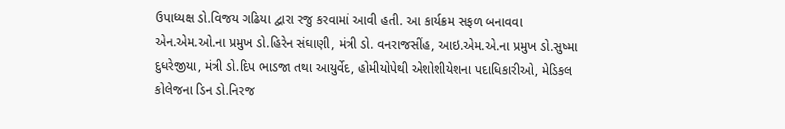ઉપાધ્યક્ષ ડો.વિજય ગઢિયા દ્વારા રજુ કરવામાં આવી હતી. આ કાર્યક્રમ સફળ બનાવવા એન.એમ.ઓ.ના પ્રમુખ ડો.હિરેન સંઘાણી, મંત્રી ડો. વનરાજસીંહ, આઇ.એમ.એ.ના પ્રમુખ ડો.સુષ્મા દુધરેજીયા, મંત્રી ડો.દિપ ભાડજા તથા આયુર્વેદ, હોમીયોપેથી એશોશીયેશના પદાધિકારીઓ, મેડિકલ કોલેજના ડિન ડો.નિરજ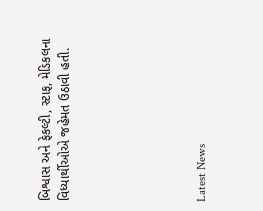બિશ્વાસ અને ફેકલ્ટી, સ્ટાફ, મેડિકલના વિધ્યાર્થીઓએ જહેમત ઉઠાવી હતી.






Latest News